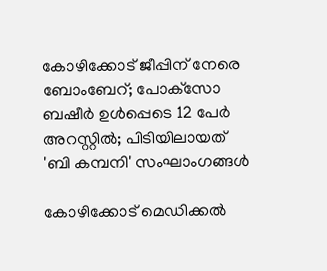കോഴിക്കോട് ജീപ്പിന് നേരെ ബോംബേറ്; പോക്‌സോ ബഷീര്‍ ഉള്‍പ്പെടെ 12 പേര്‍ അറസ്റ്റില്‍; പിടിയിലായത് 'ബി കമ്പനി' സംഘാംഗങ്ങള്‍

കോഴിക്കോട് മെഡിക്കല്‍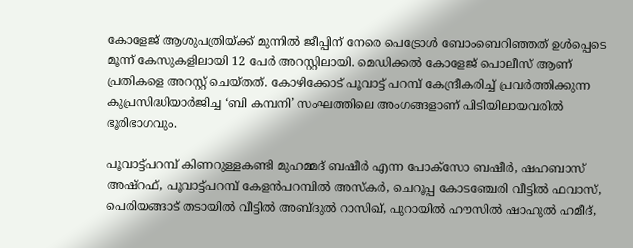കോളേജ് ആശുപത്രിയ്ക്ക് മുന്നില്‍ ജീപ്പിന് നേരെ പെട്രോള്‍ ബോംബെറിഞ്ഞത് ഉള്‍പ്പെടെ മൂന്ന് കേസുകളിലായി 12 പേര്‍ അറസ്റ്റിലായി. മെഡിക്കല്‍ കോളേജ് പൊലീസ് ആണ് പ്രതികളെ അറസ്റ്റ് ചെയ്തത്. കോഴിക്കോട് പൂവാട്ട് പറമ്പ് കേന്ദ്രീകരിച്ച് പ്രവര്‍ത്തിക്കുന്ന കുപ്രസിദ്ധിയാര്‍ജിച്ച ‘ബി കമ്പനി’ സംഘത്തിലെ അംഗങ്ങളാണ് പിടിയിലായവരില്‍ ഭൂരിഭാഗവും.

പൂവാട്ട്പറമ്പ് കിണറുള്ളകണ്ടി മുഹമ്മദ് ബഷീര്‍ എന്ന പോക്‌സോ ബഷീര്‍, ഷഹബാസ് അഷ്‌റഫ്, പൂവാട്ട്പറമ്പ് കേളന്‍പറമ്പില്‍ അസ്‌കര്‍, ചെറൂപ്പ കോടഞ്ചേരി വീട്ടില്‍ ഫവാസ്, പെരിയങ്ങാട് തടായില്‍ വീട്ടില്‍ അബ്ദുല്‍ റാസിഖ്, പുറായില്‍ ഹൗസില്‍ ഷാഹുല്‍ ഹമീദ്,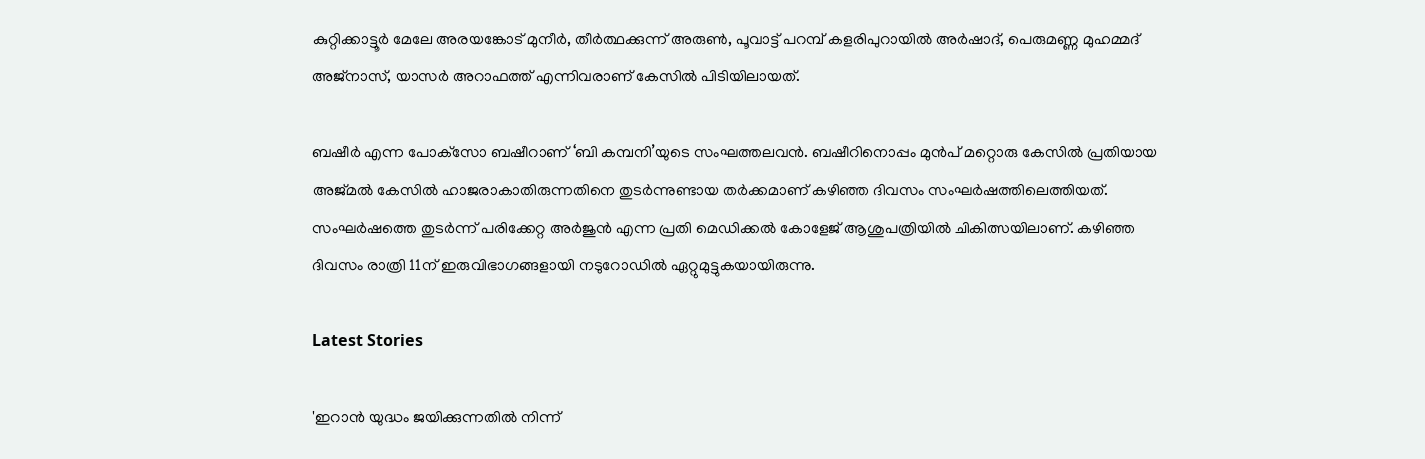കുറ്റിക്കാട്ടൂര്‍ മേലേ അരയങ്കോട് മുനീര്‍, തീര്‍ത്ഥക്കുന്ന് അരുണ്‍, പൂവാട്ട് പറമ്പ് കളരിപുറായില്‍ അര്‍ഷാദ്, പെരുമണ്ണ മുഹമ്മദ് അജ്‌നാസ്, യാസര്‍ അറാഫത്ത് എന്നിവരാണ് കേസില്‍ പിടിയിലായത്.

ബഷീര്‍ എന്ന പോക്‌സോ ബഷീറാണ് ‘ബി കമ്പനി’യുടെ സംഘത്തലവന്‍. ബഷീറിനൊപ്പം മുന്‍പ് മറ്റൊരു കേസില്‍ പ്രതിയായ അജ്മല്‍ കേസില്‍ ഹാജരാകാതിരുന്നതിനെ തുടര്‍ന്നുണ്ടായ തര്‍ക്കമാണ് കഴിഞ്ഞ ദിവസം സംഘര്‍ഷത്തിലെത്തിയത്. സംഘര്‍ഷത്തെ തുടര്‍ന്ന് പരിക്കേറ്റ അര്‍ജുന്‍ എന്ന പ്രതി മെഡിക്കല്‍ കോളേജ് ആശുപത്രിയില്‍ ചികിത്സയിലാണ്. കഴിഞ്ഞ ദിവസം രാത്രി 11ന് ഇരുവിഭാഗങ്ങളായി നടുറോഡില്‍ ഏറ്റുമുട്ടുകയായിരുന്നു.

Latest Stories

'ഇറാൻ യുദ്ധം ജയിക്കുന്നതിൽ നിന്ന്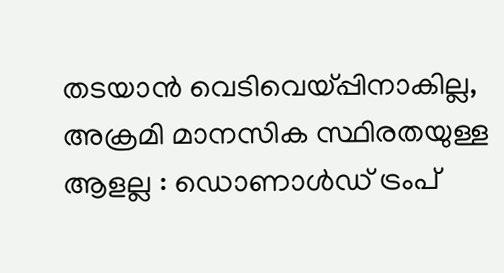തടയാൻ വെടിവെയ്പ്പിനാകില്ല, അക്രമി മാനസിക സ്ഥിരതയുള്ള ആളല്ല : ഡൊണാൾഡ് ട്രംപ്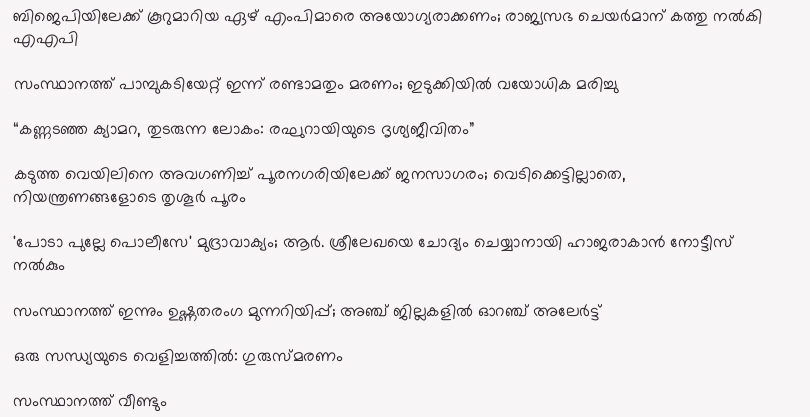ബിജെപിയിലേക്ക് കൂറുമാറിയ ഏഴ് എംപിമാരെ അയോഗ്യരാക്കണം; രാജ്യസഭ ചെയർമാന് കത്തു നൽകി എഎപി

സംസ്ഥാനത്ത് പാമ്പുകടിയേറ്റ് ഇന്ന് രണ്ടാമതും മരണം; ഇടുക്കിയിൽ വയോധിക മരിച്ചു

“കണ്ണടഞ്ഞ ക്യാമറ, തുടരുന്ന ലോകം: രഘുറായിയുടെ ദൃശ്യജീവിതം”

കടുത്ത വെയിലിനെ അവഗണിച്ച് പൂരനഗരിയിലേക്ക് ജനസാഗരം; വെടിക്കെട്ടില്ലാതെ, നിയന്ത്രണങ്ങളോടെ തൃശൂർ പൂരം

'പോടാ പുല്ലേ പൊലീസേ' മുദ്രാവാക്യം; ആർ. ശ്രീലേഖയെ ചോദ്യം ചെയ്യാനായി ഹാജരാകാൻ നോട്ടീസ് നൽകും

സംസ്ഥാനത്ത് ഇന്നും ഉഷ്ണതരംഗ മുന്നറിയിപ്പ്; അഞ്ച് ജില്ലകളിൽ ഓറഞ്ച് അലേർട്ട്

ഒരു സന്ധ്യയുടെ വെളിച്ചത്തിൽ: ഗുരുസ്മരണം

സംസ്ഥാനത്ത് വീണ്ടും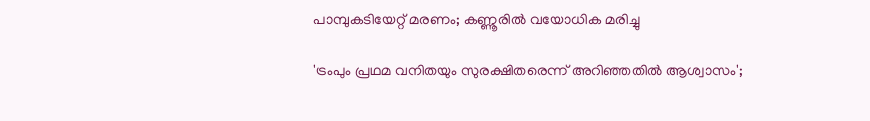പാമ്പുകടിയേറ്റ് മരണം; കണ്ണൂരില്‍ വയോധിക മരിച്ചു

'ട്രംപും പ്രഥമ വനിതയും സുരക്ഷിതരെന്ന് അറിഞ്ഞതിൽ ആശ്വാസം';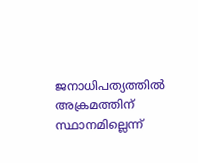ജനാധിപത്യത്തിൽ അക്രമത്തിന് സ്ഥാനമില്ലെന്ന്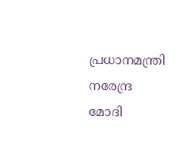പ്രധാനമന്ത്രി നരേന്ദ്ര മോദി